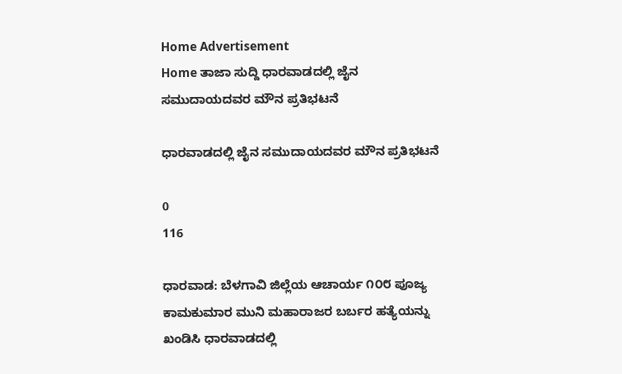Home Advertisement
Home ತಾಜಾ ಸುದ್ದಿ ಧಾರವಾಡದಲ್ಲಿ ಜೈನ ಸಮುದಾಯದವರ ಮೌನ ಪ್ರತಿಭಟನೆ

ಧಾರವಾಡದಲ್ಲಿ ಜೈನ ಸಮುದಾಯದವರ ಮೌನ ಪ್ರತಿಭಟನೆ

0
116

ಧಾರವಾಡ: ಬೆಳಗಾವಿ ಜಿಲ್ಲೆಯ ಆಚಾರ್ಯ ೧೦೮ ಪೂಜ್ಯ ಕಾಮಕುಮಾರ ಮುನಿ ಮಹಾರಾಜರ ಬರ್ಬರ ಹತ್ಯೆಯನ್ನು ಖಂಡಿಸಿ ಧಾರವಾಡದಲ್ಲಿ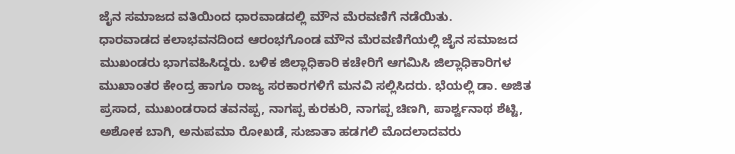ಜೈನ ಸಮಾಜದ ವತಿಯಿಂದ ಧಾರವಾಡದಲ್ಲಿ ಮೌನ ಮೆರವಣಿಗೆ ನಡೆಯಿತು.
ಧಾರವಾಡದ ಕಲಾಭವನದಿಂದ ಆರಂಭಗೊಂಡ ಮೌನ ಮೆರವಣಿಗೆಯಲ್ಲಿ ಜೈನ ಸಮಾಜದ ಮುಖಂಡರು ಭಾಗವಹಿಸಿದ್ದರು. ಬಳಿಕ ಜಿಲ್ಲಾಧಿಕಾರಿ ಕಚೇರಿಗೆ ಆಗಮಿಸಿ ಜಿಲ್ಲಾಧಿಕಾರಿಗಳ ಮುಖಾಂತರ ಕೇಂದ್ರ ಹಾಗೂ ರಾಜ್ಯ ಸರಕಾರಗಳಿಗೆ ಮನವಿ ಸಲ್ಲಿಸಿದರು. ಭೆಯಲ್ಲಿ ಡಾ. ಅಜಿತ ಪ್ರಸಾದ, ಮುಖಂಡರಾದ ತವನಪ್ಪ, ನಾಗಪ್ಪ ಕುರಕುರಿ, ನಾಗಪ್ಪ ಚಿಣಗಿ, ಪಾರ್ಶ್ವನಾಥ ಶೆಟ್ಟಿ, ಅಶೋಕ ಬಾಗಿ, ಅನುಪಮಾ ರೋಖಡೆ, ಸುಜಾತಾ ಹಡಗಲಿ ಮೊದಲಾದವರು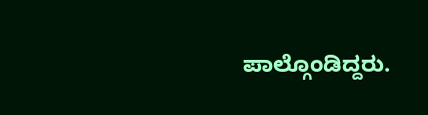ಪಾಲ್ಗೊಂಡಿದ್ದರು.